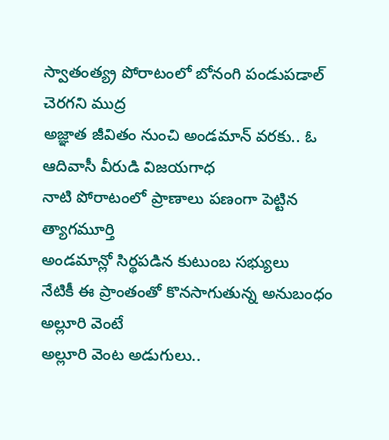స్వాతంత్య్ర పోరాటంలో బోనంగి పండుపడాల్ చెరగని ముద్ర
అజ్ఞాత జీవితం నుంచి అండమాన్ వరకు.. ఓ ఆదివాసీ వీరుడి విజయగాధ
నాటి పోరాటంలో ప్రాణాలు పణంగా పెట్టిన త్యాగమూర్తి
అండమాన్లో సిర్థపడిన కుటుంబ సభ్యులు
నేటికీ ఈ ప్రాంతంతో కొనసాగుతున్న అనుబంధం
అల్లూరి వెంటే
అల్లూరి వెంట అడుగులు..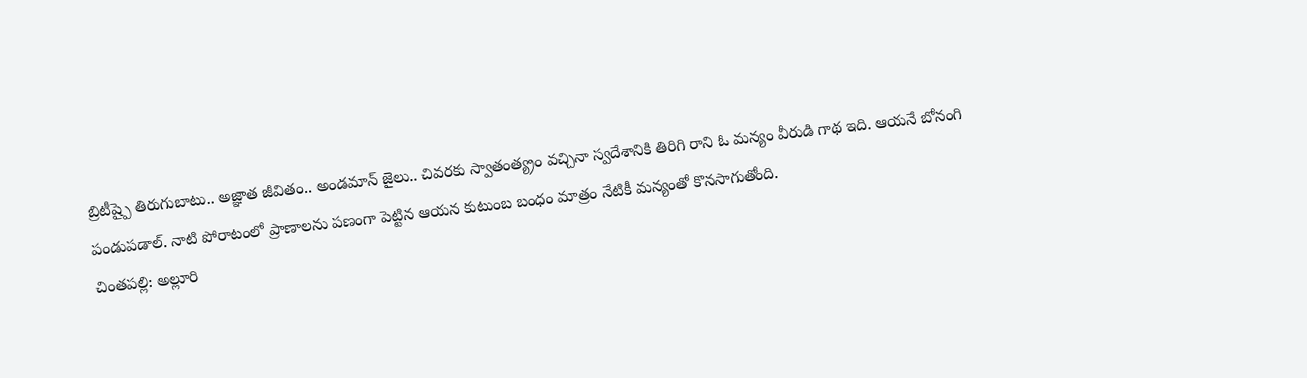బ్రిటీష్పై తిరుగుబాటు.. అజ్ఞాత జీవితం.. అండమాన్ జైలు.. చివరకు స్వాతంత్య్రం వచ్చినా స్వదేశానికి తిరిగి రాని ఓ మన్యం వీరుడి గాథ ఇది. ఆయనే బోనంగి పండుపడాల్. నాటి పోరాటంలో ప్రాణాలను పణంగా పెట్టిన ఆయన కుటుంబ బంధం మాత్రం నేటికీ మన్యంతో కొనసాగుతోంది.
చింతపల్లి: అల్లూరి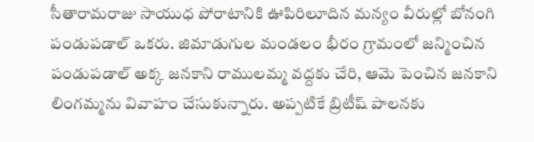సీతారామరాజు సాయుధ పోరాటానికి ఊపిరిలూదిన మన్యం వీరుల్లో బోనంగి పండుపడాల్ ఒకరు. జిమాడుగుల మండలం భీరం గ్రామంలో జన్మించిన పండుపడాల్ అక్క జనకాని రాములమ్మ వద్దకు చేరి, ఆమె పెంచిన జనకాని లింగమ్మను వివాహం చేసుకున్నారు. అప్పటికే బ్రిటీష్ పాలనకు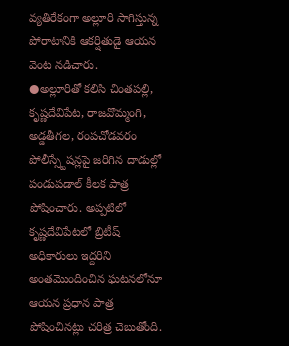వ్యతిరేకంగా అల్లూరి సాగిస్తున్న పోరాటానికి ఆకర్షితుడై ఆయన వెంట నడిచారు.
●అల్లూరితో కలిసి చింతపల్లి, కృష్ణదేవిపేట, రాజవొమ్మంగి, అడ్డతీగల, రంపచోడవరం పోలీస్స్టేషన్లపై జరిగిన దాడుల్లో పండుపడాల్ కీలక పాత్ర పోషించారు. అప్పటిలో కృష్ణదేవిపేటలో బ్రిటీష్ అధికారులు ఇద్దరిని అంతమొందించిన ఘటనలోనూ ఆయన ప్రధాన పాత్ర పోషించినట్లు చరిత్ర చెబుతోంది.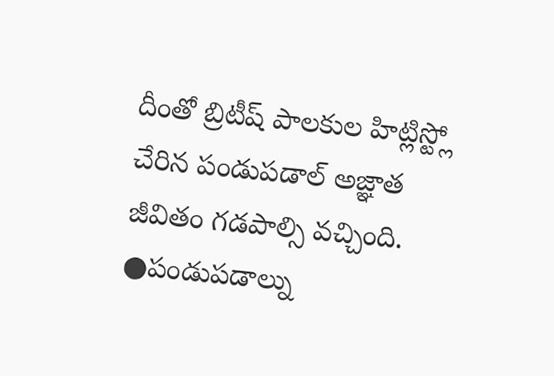దీంతో బ్రిటీష్ పాలకుల హిట్లిస్ట్లో చేరిన పండుపడాల్ అజ్ఞాత జీవితం గడపాల్సి వచ్చింది.
●పండుపడాల్ను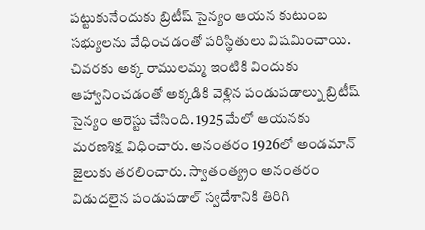పట్టుకునేందుకు బ్రిటీష్ సైన్యం ఆయన కుటుంబ సభ్యులను వేధించడంతో పరిస్థితులు విషమించాయి. చివరకు అక్క రాములమ్మ ఇంటికి విందుకు ఆహ్వానించడంతో అక్కడికి వెళ్లిన పండుపడాల్ను బ్రిటీష్ సైన్యం అరెస్టు చేసింది. 1925 మేలో ఆయనకు మరణశిక్ష విధించారు. అనంతరం 1926లో అండమాన్ జైలుకు తరలించారు. స్వాతంత్య్రం అనంతరం విడుదలైన పండుపడాల్ స్వదేశానికి తిరిగి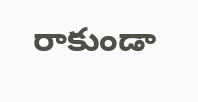రాకుండా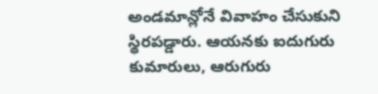అండమాన్లోనే వివాహం చేసుకుని స్థిరపడ్డారు. ఆయనకు ఐదుగురు కుమారులు, ఆరుగురు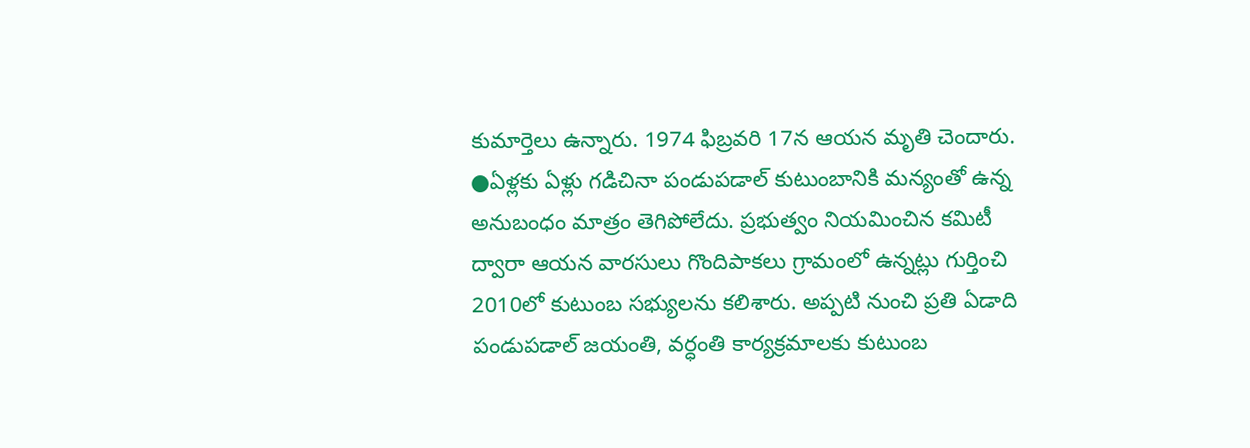కుమార్తెలు ఉన్నారు. 1974 ఫిబ్రవరి 17న ఆయన మృతి చెందారు.
●ఏళ్లకు ఏళ్లు గడిచినా పండుపడాల్ కుటుంబానికి మన్యంతో ఉన్న అనుబంధం మాత్రం తెగిపోలేదు. ప్రభుత్వం నియమించిన కమిటీ ద్వారా ఆయన వారసులు గొందిపాకలు గ్రామంలో ఉన్నట్లు గుర్తించి 2010లో కుటుంబ సభ్యులను కలిశారు. అప్పటి నుంచి ప్రతి ఏడాది పండుపడాల్ జయంతి, వర్ధంతి కార్యక్రమాలకు కుటుంబ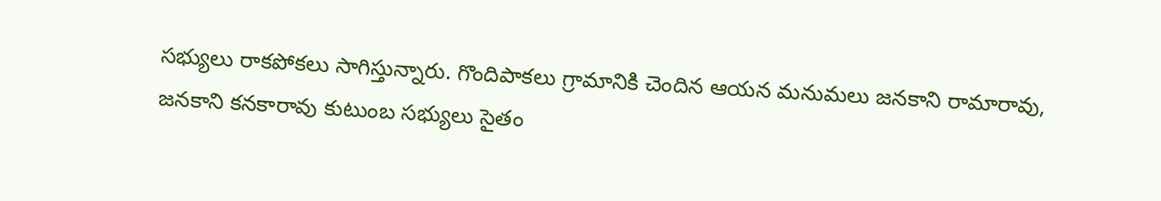సభ్యులు రాకపోకలు సాగిస్తున్నారు. గొందిపాకలు గ్రామానికి చెందిన ఆయన మనుమలు జనకాని రామారావు, జనకాని కనకారావు కుటుంబ సభ్యులు సైతం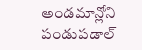అండమాన్లోని పండుపడాల్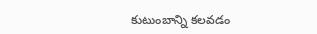కుటుంబాన్ని కలవడం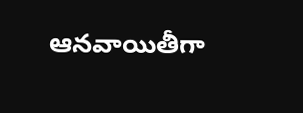ఆనవాయితీగా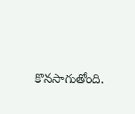కొనసాగుతోంది.